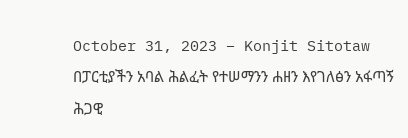October 31, 2023 – Konjit Sitotaw
በፓርቲያችን አባል ሕልፈት የተሠማንን ሐዘን እየገለፅን አፋጣኝ ሕጋዊ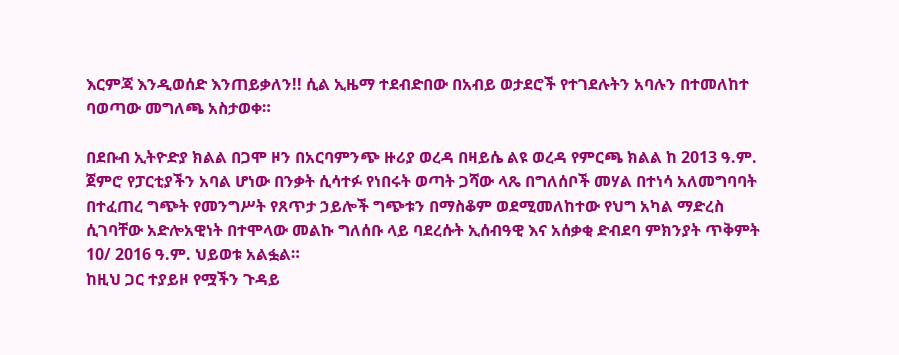እርምጃ እንዲወሰድ እንጠይቃለን!! ሲል ኢዜማ ተደብድበው በአብይ ወታደሮች የተገደሉትን አባሉን በተመለከተ ባወጣው መግለጫ አስታወቀ።

በደቡብ ኢትዮድያ ክልል በጋሞ ዞን በአርባምንጭ ዙሪያ ወረዳ በዛይሴ ልዩ ወረዳ የምርጫ ክልል ከ 2013 ዓ.ም. ጀምሮ የፓርቲያችን አባል ሆነው በንቃት ሲሳተፉ የነበሩት ወጣት ጋሻው ላጼ በግለሰቦች መሃል በተነሳ አለመግባባት በተፈጠረ ግጭት የመንግሥት የጸጥታ ኃይሎች ግጭቱን በማስቆም ወደሚመለከተው የህግ አካል ማድረስ ሲገባቸው አድሎአዊነት በተሞላው መልኩ ግለሰቡ ላይ ባደረሱት ኢሰብዓዊ እና አሰቃቂ ድብደባ ምክንያት ጥቅምት 10/ 2016 ዓ.ም. ህይወቱ አልፏል።
ከዚህ ጋር ተያይዞ የሟችን ጉዳይ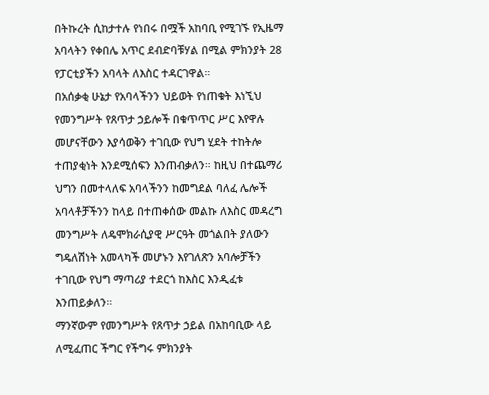በትኩረት ሲከታተሉ የነበሩ በሟች አከባቢ የሚገኙ የኢዜማ አባላትን የቀበሌ አጥር ደብድባቹሃል በሚል ምክንያት 28 የፓርቲያችን አባላት ለእስር ተዳርገዋል።
በአሰቃቂ ሁኔታ የአባላችንን ህይወት የነጠቁት እነኚህ የመንግሥት የጸጥታ ኃይሎች በቁጥጥር ሥር እየዋሉ መሆናቸውን እያሳወቅን ተገቢው የህግ ሂደት ተከትሎ ተጠያቂነት እንደሚሰፍን እንጠብቃለን። ከዚህ በተጨማሪ ህግን በመተላለፍ አባላችንን ከመግደል ባለፈ ሌሎች አባላቶቻችንን ከላይ በተጠቀሰው መልኩ ለእስር መዳረግ መንግሥት ለዴሞክራሲያዊ ሥርዓት መጎልበት ያለውን ግዴለሽነት አመላካች መሆኑን እየገለጽን አባሎቻችን ተገቢው የህግ ማጣሪያ ተደርጎ ከእስር እንዲፈቱ እንጠይቃለን።
ማንኛውም የመንግሥት የጸጥታ ኃይል በአከባቢው ላይ ለሚፈጠር ችግር የችግሩ ምክንያት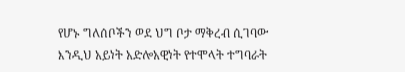የሆኑ ግለሰቦችን ወደ ህግ ቦታ ማቅረብ ሲገባው እንዲህ አይነት አድሎአዊነት የተሞላት ተግባራት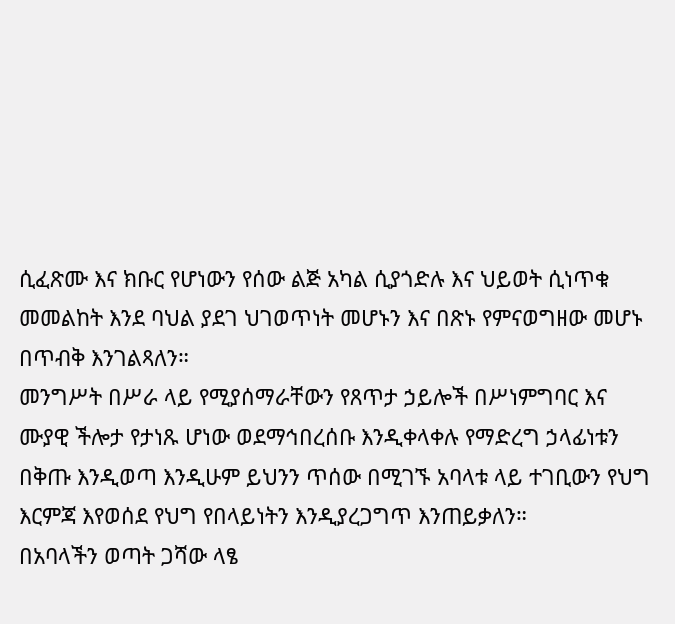ሲፈጽሙ እና ክቡር የሆነውን የሰው ልጅ አካል ሲያጎድሉ እና ህይወት ሲነጥቁ መመልከት እንደ ባህል ያደገ ህገወጥነት መሆኑን እና በጽኑ የምናወግዘው መሆኑ በጥብቅ እንገልጻለን።
መንግሥት በሥራ ላይ የሚያሰማራቸውን የጸጥታ ኃይሎች በሥነምግባር እና ሙያዊ ችሎታ የታነጹ ሆነው ወደማኅበረሰቡ እንዲቀላቀሉ የማድረግ ኃላፊነቱን በቅጡ እንዲወጣ እንዲሁም ይህንን ጥሰው በሚገኙ አባላቱ ላይ ተገቢውን የህግ እርምጃ እየወሰደ የህግ የበላይነትን እንዲያረጋግጥ እንጠይቃለን።
በአባላችን ወጣት ጋሻው ላፄ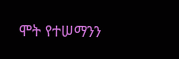ሞት የተሠማንን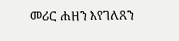መሪር ሐዘን እየገለጸን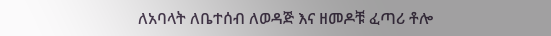ለአባላት ለቤተሰብ ለወዳጅ እና ዘመዶቹ ፈጣሪ ቶሎ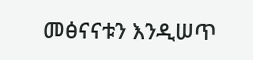መፅናናቱን እንዲሠጥ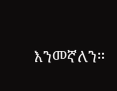እንመኛለን።